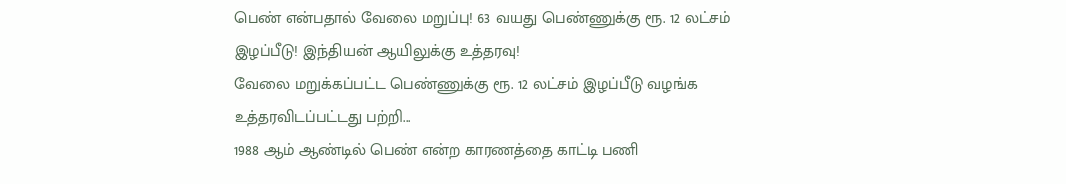பெண் என்பதால் வேலை மறுப்பு! 63 வயது பெண்ணுக்கு ரூ. 12 லட்சம் இழப்பீடு! இந்தியன் ஆயிலுக்கு உத்தரவு!
வேலை மறுக்கப்பட்ட பெண்ணுக்கு ரூ. 12 லட்சம் இழப்பீடு வழங்க உத்தரவிடப்பட்டது பற்றி...
1988 ஆம் ஆண்டில் பெண் என்ற காரணத்தை காட்டி பணி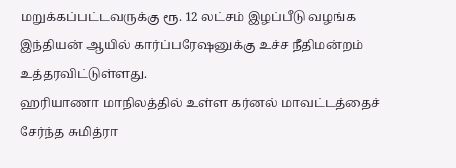மறுக்கப்பட்டவருக்கு ரூ. 12 லட்சம் இழப்பீடு வழங்க இந்தியன் ஆயில் கார்ப்பரேஷனுக்கு உச்ச நீதிமன்றம் உத்தரவிட்டுள்ளது.
ஹரியாணா மாநிலத்தில் உள்ள கர்னல் மாவட்டத்தைச் சேர்ந்த சுமித்ரா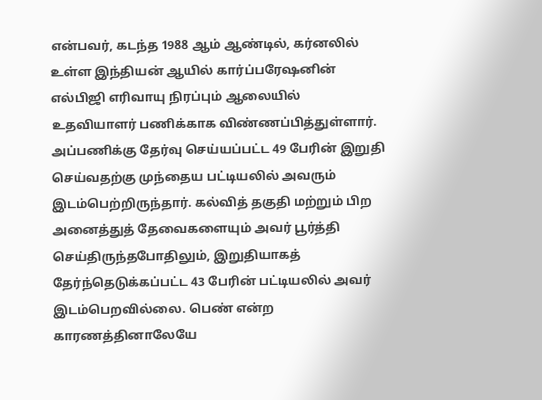என்பவர், கடந்த 1988 ஆம் ஆண்டில், கர்னலில் உள்ள இந்தியன் ஆயில் கார்ப்பரேஷனின் எல்பிஜி எரிவாயு நிரப்பும் ஆலையில் உதவியாளர் பணிக்காக விண்ணப்பித்துள்ளார். அப்பணிக்கு தேர்வு செய்யப்பட்ட 49 பேரின் இறுதி செய்வதற்கு முந்தைய பட்டியலில் அவரும் இடம்பெற்றிருந்தார். கல்வித் தகுதி மற்றும் பிற அனைத்துத் தேவைகளையும் அவர் பூர்த்தி செய்திருந்தபோதிலும், இறுதியாகத் தேர்ந்தெடுக்கப்பட்ட 43 பேரின் பட்டியலில் அவர் இடம்பெறவில்லை. பெண் என்ற காரணத்தினாலேயே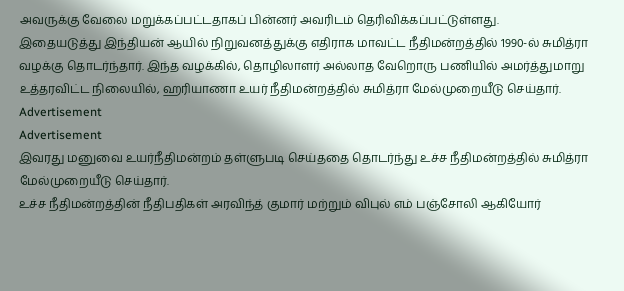அவருக்கு வேலை மறுக்கப்பட்டதாகப் பின்னர் அவரிடம் தெரிவிக்கப்பட்டுள்ளது.
இதையடுத்து இந்தியன் ஆயில் நிறுவனத்துக்கு எதிராக மாவட்ட நீதிமன்றத்தில் 1990-ல் சுமித்ரா வழக்கு தொடர்ந்தார். இந்த வழக்கில், தொழிலாளர் அல்லாத வேறொரு பணியில் அமர்த்துமாறு உத்தரவிட்ட நிலையில், ஹரியாணா உயர் நீதிமன்றத்தில் சுமித்ரா மேல்முறையீடு செய்தார்.
Advertisement
Advertisement
இவரது மனுவை உயர்நீதிமன்றம் தள்ளுபடி செய்ததை தொடர்ந்து உச்ச நீதிமன்றத்தில் சுமித்ரா மேல்முறையீடு செய்தார்.
உச்ச நீதிமன்றத்தின் நீதிபதிகள் அரவிந்த் குமார் மற்றும் விபுல் எம் பஞ்சோலி ஆகியோர்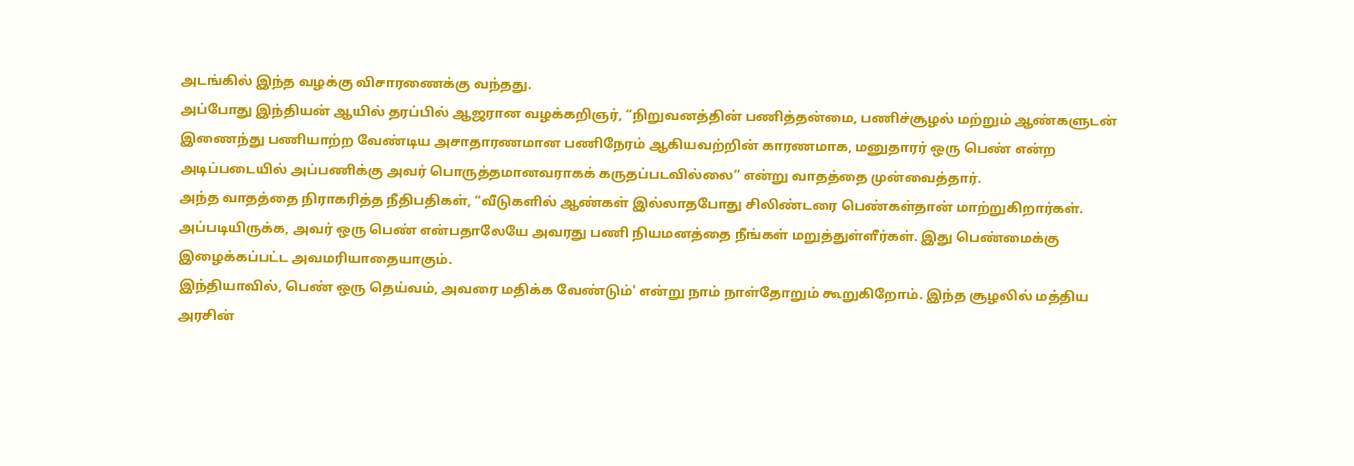அடங்கில் இந்த வழக்கு விசாரணைக்கு வந்தது.
அப்போது இந்தியன் ஆயில் தரப்பில் ஆஜரான வழக்கறிஞர், “நிறுவனத்தின் பணித்தன்மை, பணிச்சூழல் மற்றும் ஆண்களுடன் இணைந்து பணியாற்ற வேண்டிய அசாதாரணமான பணிநேரம் ஆகியவற்றின் காரணமாக, மனுதாரர் ஒரு பெண் என்ற அடிப்படையில் அப்பணிக்கு அவர் பொருத்தமானவராகக் கருதப்படவில்லை” என்று வாதத்தை முன்வைத்தார்.
அந்த வாதத்தை நிராகரித்த நீதிபதிகள், “வீடுகளில் ஆண்கள் இல்லாதபோது சிலிண்டரை பெண்கள்தான் மாற்றுகிறார்கள். அப்படியிருக்க, அவர் ஒரு பெண் என்பதாலேயே அவரது பணி நியமனத்தை நீங்கள் மறுத்துள்ளீர்கள். இது பெண்மைக்கு இழைக்கப்பட்ட அவமரியாதையாகும்.
இந்தியாவில், பெண் ஒரு தெய்வம், அவரை மதிக்க வேண்டும்' என்று நாம் நாள்தோறும் கூறுகிறோம். இந்த சூழலில் மத்திய அரசின்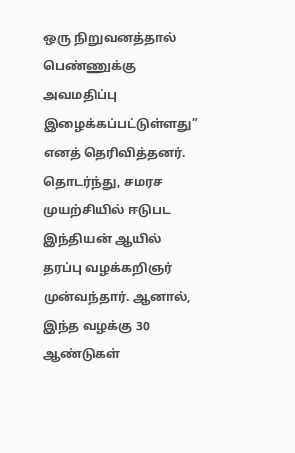ஒரு நிறுவனத்தால் பெண்ணுக்கு அவமதிப்பு இழைக்கப்பட்டுள்ளது” எனத் தெரிவித்தனர்.
தொடர்ந்து, சமரச முயற்சியில் ஈடுபட இந்தியன் ஆயில் தரப்பு வழக்கறிஞர் முன்வந்தார். ஆனால், இந்த வழக்கு 30 ஆண்டுகள்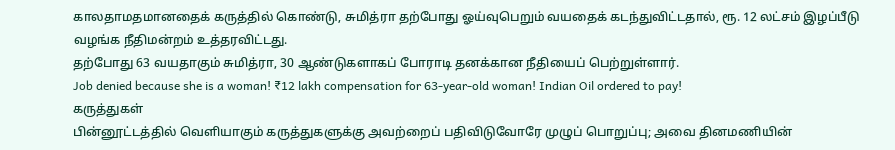காலதாமதமானதைக் கருத்தில் கொண்டு, சுமித்ரா தற்போது ஓய்வுபெறும் வயதைக் கடந்துவிட்டதால், ரூ. 12 லட்சம் இழப்பீடு வழங்க நீதிமன்றம் உத்தரவிட்டது.
தற்போது 63 வயதாகும் சுமித்ரா, 30 ஆண்டுகளாகப் போராடி தனக்கான நீதியைப் பெற்றுள்ளார்.
Job denied because she is a woman! ₹12 lakh compensation for 63-year-old woman! Indian Oil ordered to pay!
கருத்துகள்
பின்னூட்டத்தில் வெளியாகும் கருத்துகளுக்கு அவற்றைப் பதிவிடுவோரே முழுப் பொறுப்பு; அவை தினமணியின்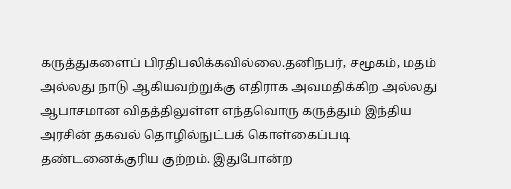கருத்துகளைப் பிரதிபலிக்கவில்லை.தனிநபர், சமூகம், மதம் அல்லது நாடு ஆகியவற்றுக்கு எதிராக அவமதிக்கிற அல்லது ஆபாசமான விதத்திலுள்ள எந்தவொரு கருத்தும் இந்திய அரசின் தகவல் தொழில்நுட்பக் கொள்கைப்படி தண்டனைக்குரிய குற்றம். இதுபோன்ற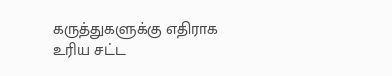கருத்துகளுக்கு எதிராக உரிய சட்ட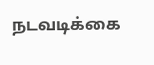நடவடிக்கை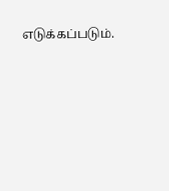எடுக்கப்படும்.